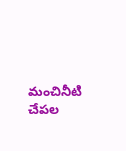మంచినీటి చేపల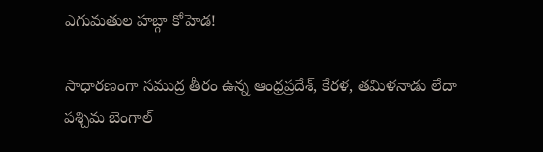ఎగుమతుల హబ్గా కోహెడ!

సాధారణంగా సముద్ర తీరం ఉన్న ఆంధ్రప్రదేశ్, కేరళ, తమిళనాడు లేదా పశ్చిమ బెంగాల్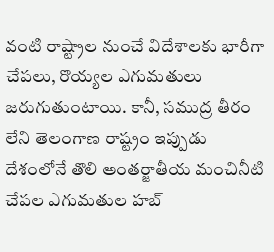వంటి రాష్ట్రాల నుంచే విదేశాలకు భారీగా చేపలు, రొయ్యల ఎగుమతులు జరుగుతుంటాయి. కానీ, సముద్ర తీరం లేని తెలంగాణ రాష్ట్రం ఇప్పుడు దేశంలోనే తొలి అంతర్జాతీయ మంచినీటి చేపల ఎగుమతుల హబ్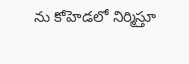ను కోహెడలో నిర్మిస్తూ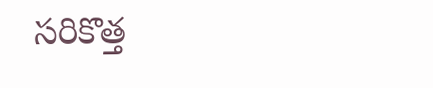సరికొత్త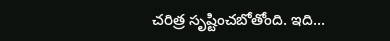చరిత్ర సృష్టించబోతోంది. ఇది…